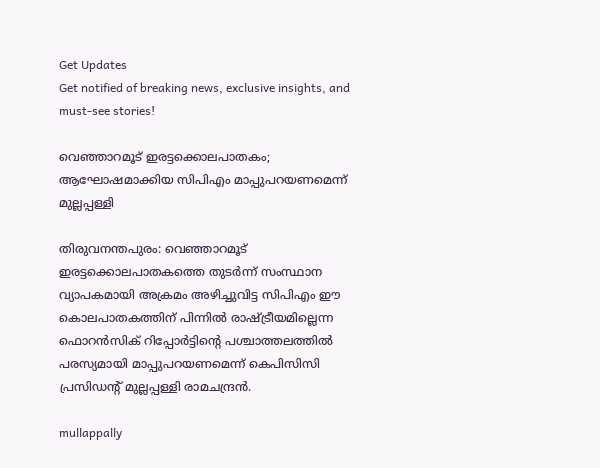Get Updates
Get notified of breaking news, exclusive insights, and must-see stories!

വെഞ്ഞാറമൂട് ഇരട്ടക്കൊലപാതകം; ആഘോഷമാക്കിയ സിപിഎം മാപ്പുപറയണമെന്ന് മുല്ലപ്പള്ളി

തിരുവനന്തപുരം: വെഞ്ഞാറമൂട് ഇരട്ടക്കൊലപാതകത്തെ തുടര്‍ന്ന് സംസ്ഥാന വ്യാപകമായി അക്രമം അഴിച്ചുവിട്ട സിപിഎം ഈ കൊലപാതകത്തിന് പിന്നില്‍ രാഷ്ട്രീയമില്ലെന്ന ഫൊറന്‍സിക് റിപ്പോര്‍ട്ടിന്റെ പശ്ചാത്തലത്തില്‍ പരസ്യമായി മാപ്പുപറയണമെന്ന് കെപിസിസി പ്രസിഡന്റ് മുല്ലപ്പള്ളി രാമചന്ദ്രന്‍.

mullappally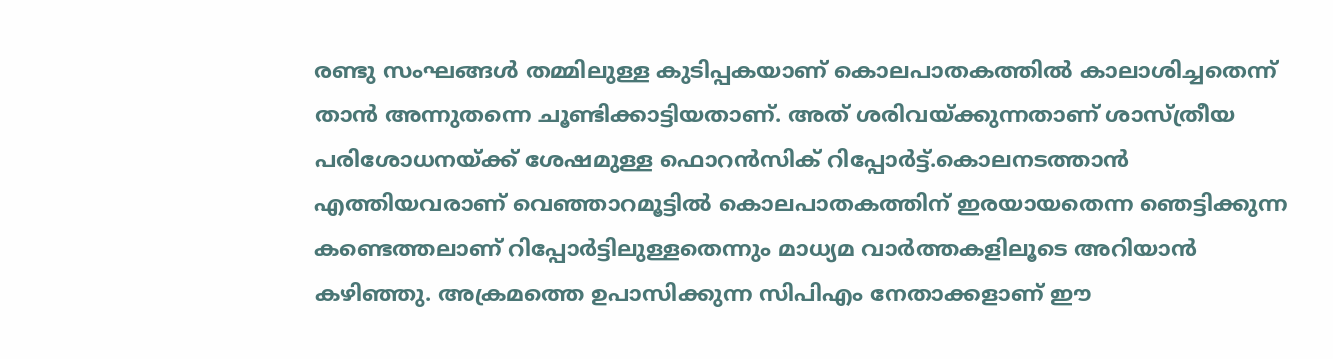രണ്ടു സംഘങ്ങള്‍ തമ്മിലുള്ള കുടിപ്പകയാണ് കൊലപാതകത്തില്‍ കാലാശിച്ചതെന്ന് താന്‍ അന്നുതന്നെ ചൂണ്ടിക്കാട്ടിയതാണ്. അത് ശരിവയ്ക്കുന്നതാണ് ശാസ്ത്രീയ പരിശോധനയ്ക്ക് ശേഷമുള്ള ഫൊറന്‍സിക് റിപ്പോര്‍ട്ട്.കൊലനടത്താന്‍ എത്തിയവരാണ് വെഞ്ഞാറമൂട്ടില്‍ കൊലപാതകത്തിന് ഇരയായതെന്ന ഞെട്ടിക്കുന്ന കണ്ടെത്തലാണ് റിപ്പോര്‍ട്ടിലുള്ളതെന്നും മാധ്യമ വാര്‍ത്തകളിലൂടെ അറിയാന്‍ കഴിഞ്ഞു. അക്രമത്തെ ഉപാസിക്കുന്ന സിപിഎം നേതാക്കളാണ് ഈ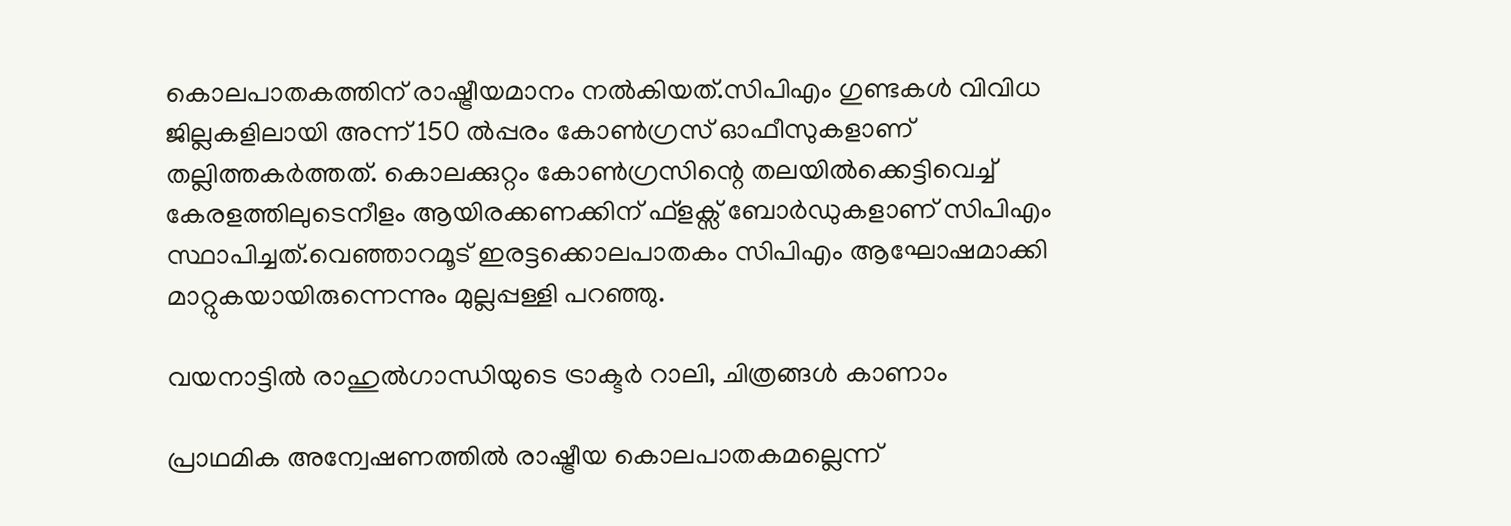കൊലപാതകത്തിന് രാഷ്ട്രീയമാനം നല്‍കിയത്.സിപിഎം ഗുണ്ടകള്‍ വിവിധ ജില്ലകളിലായി അന്ന് 150 ല്‍പ്പരം കോണ്‍ഗ്രസ് ഓഫീസുകളാണ് തല്ലിത്തകര്‍ത്തത്. കൊലക്കുറ്റം കോണ്‍ഗ്രസിന്റെ തലയില്‍ക്കെട്ടിവെച്ച് കേരളത്തിലുടെനീളം ആയിരക്കണക്കിന് ഫ്ളക്സ് ബോര്‍ഡുകളാണ് സിപിഎം സ്ഥാപിച്ചത്.വെഞ്ഞാറമൂട് ഇരട്ടക്കൊലപാതകം സിപിഎം ആഘോഷമാക്കി മാറ്റുകയായിരുന്നെന്നും മുല്ലപ്പള്ളി പറഞ്ഞു.

വയനാട്ടില്‍ രാഹുല്‍ഗാന്ധിയുടെ ട്രാക്ടര്‍ റാലി, ചിത്രങ്ങള്‍ കാണാം

പ്രാഥമിക അന്വേഷണത്തില്‍ രാഷ്ട്രീയ കൊലപാതകമല്ലെന്ന്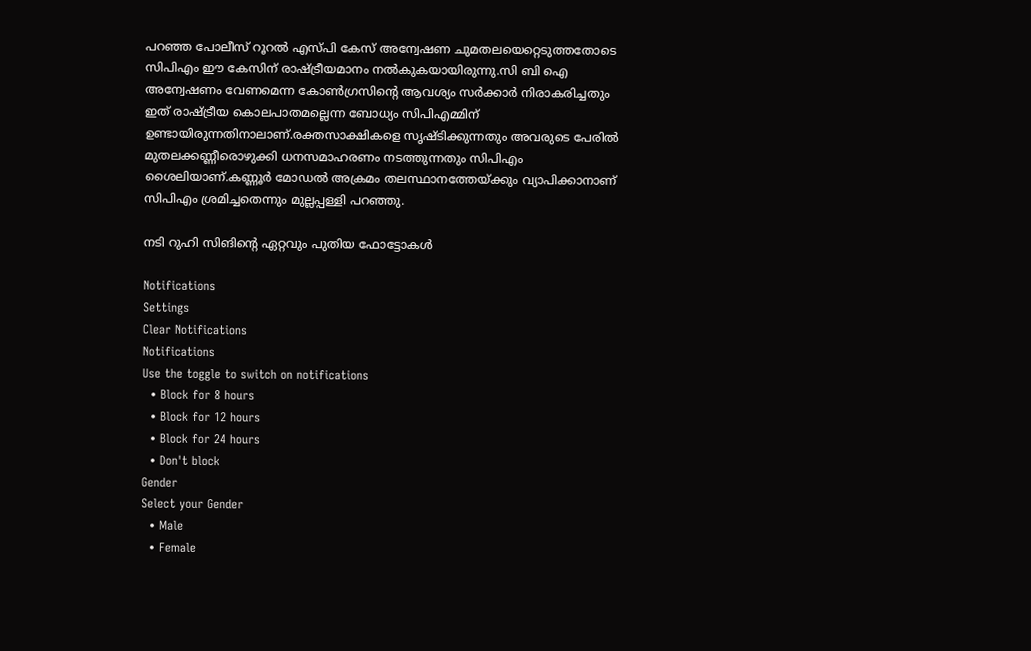പറഞ്ഞ പോലീസ് റൂറല്‍ എസ്പി കേസ് അന്വേഷണ ചുമതലയെറ്റെടുത്തതോടെ സിപിഎം ഈ കേസിന് രാഷ്ട്രീയമാനം നല്‍കുകയായിരുന്നു.സി ബി ഐ അന്വേഷണം വേണമെന്ന കോണ്‍ഗ്രസിന്റെ ആവശ്യം സര്‍ക്കാര്‍ നിരാകരിച്ചതും ഇത് രാഷ്ട്രീയ കൊലപാതമല്ലെന്ന ബോധ്യം സിപിഎമ്മിന് ഉണ്ടായിരുന്നതിനാലാണ്.രക്തസാക്ഷികളെ സൃഷ്ടിക്കുന്നതും അവരുടെ പേരില്‍ മുതലക്കണ്ണീരൊഴുക്കി ധനസമാഹരണം നടത്തുന്നതും സിപിഎം ശൈലിയാണ്.കണ്ണൂര്‍ മോഡല്‍ അക്രമം തലസ്ഥാനത്തേയ്ക്കും വ്യാപിക്കാനാണ് സിപിഎം ശ്രമിച്ചതെന്നും മുല്ലപ്പള്ളി പറഞ്ഞു.

നടി റുഹി സിങിന്റെ ഏറ്റവും പുതിയ ഫോട്ടോകള്‍

Notifications
Settings
Clear Notifications
Notifications
Use the toggle to switch on notifications
  • Block for 8 hours
  • Block for 12 hours
  • Block for 24 hours
  • Don't block
Gender
Select your Gender
  • Male
  • Female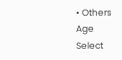• Others
Age
Select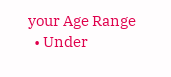your Age Range
  • Under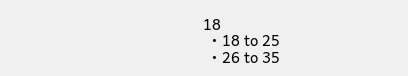18
  • 18 to 25
  • 26 to 35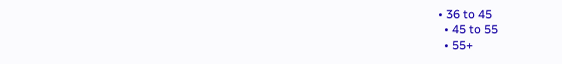• 36 to 45
  • 45 to 55
  • 55+